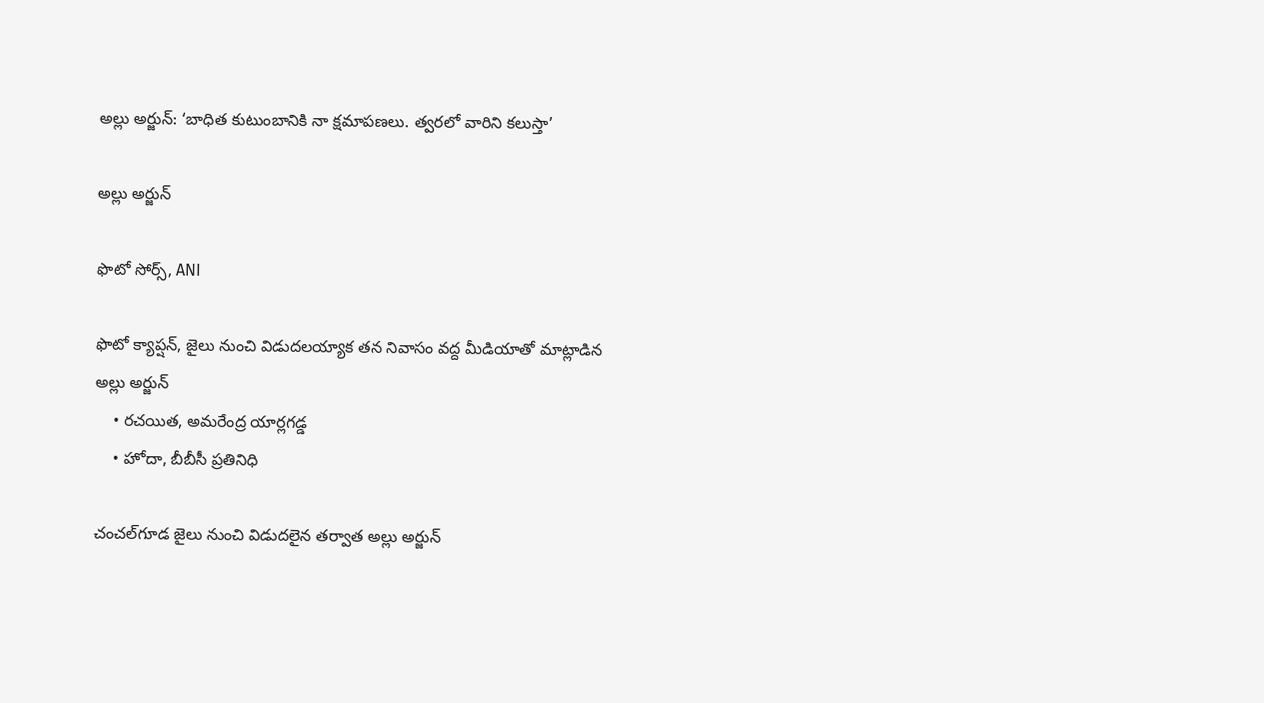అల్లు అర్జున్: ‘బాధిత కుటుంబానికి నా క్షమాపణలు. త్వరలో వారిని కలుస్తా’

అల్లు అర్జున్

ఫొటో సోర్స్, ANI

ఫొటో క్యాప్షన్, జైలు నుంచి విడుదలయ్యాక తన నివాసం వద్ద మీడియాతో మాట్లాడిన అల్లు అర్జున్
    • రచయిత, అమరేంద్ర యార్లగడ్డ
    • హోదా, బీబీసీ ప్రతినిధి

చంచల్‌గూడ జైలు నుంచి విడుదలైన తర్వాత అల్లు అర్జున్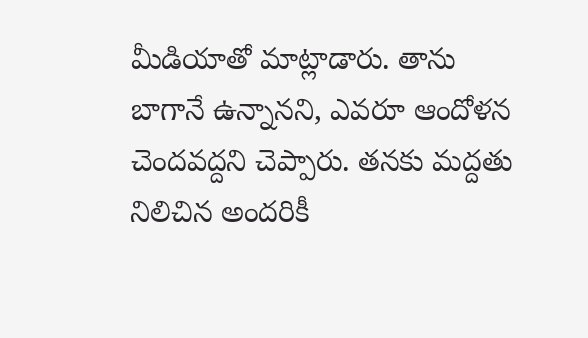మీడియాతో మాట్లాడారు. తాను బాగానే ఉన్నానని, ఎవరూ ఆందోళన చెందవద్దని చెప్పారు. తనకు మద్దతు నిలిచిన అందరికీ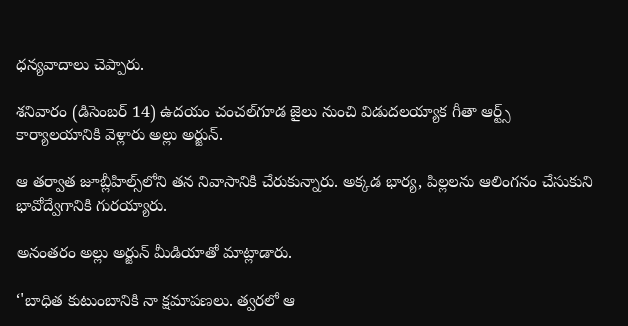ధన్యవాదాలు చెప్పారు.

శనివారం (డిసెంబర్ 14) ఉదయం చంచల్‌గూడ జైలు నుంచి విడుదలయ్యాక గీతా ఆర్ట్స్ కార్యాలయానికి వెళ్లారు అల్లు అర్జున్.

ఆ తర్వాత జూబ్లీహిల్స్‌లోని తన నివాసానికి చేరుకున్నారు. అక్కడ భార్య, పిల్లలను ఆలింగనం చేసుకుని భావోద్వేగానికి గురయ్యారు.

అనంతరం అల్లు అర్జున్ మీడియాతో మాట్లాడారు.

‘'బాధిత కుటుంబానికి నా క్షమాపణలు. త్వరలో ఆ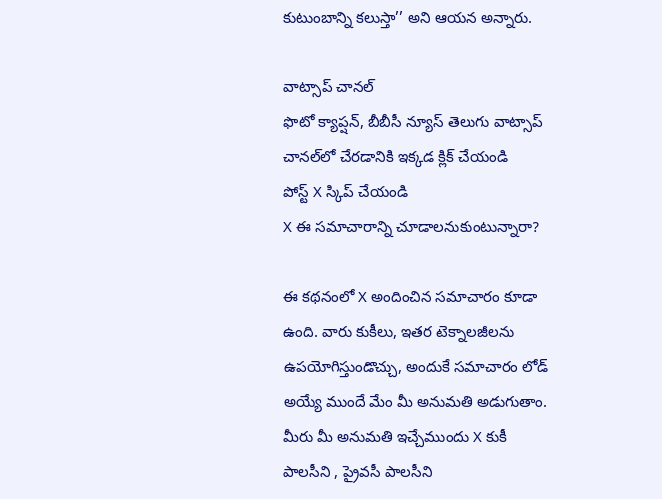కుటుంబాన్ని కలుస్తా’’ అని ఆయన అన్నారు.

వాట్సాప్ చానల్
ఫొటో క్యాప్షన్, బీబీసీ న్యూస్ తెలుగు వాట్సాప్ చానల్‌లో చేరడానికి ఇక్కడ క్లిక్ చేయండి
పోస్ట్‌ X స్కిప్ చేయండి
X ఈ సమాచారాన్ని చూడాలనుకుంటున్నారా?

ఈ కథనంలో X అందించిన సమాచారం కూడా ఉంది. వారు కుకీలు, ఇతర టెక్నాలజీలను ఉపయోగిస్తుండొచ్చు, అందుకే సమాచారం లోడ్ అయ్యే ముందే మేం మీ అనుమతి అడుగుతాం. మీరు మీ అనుమతి ఇచ్చేముందు X కుకీ పాలసీని , ప్రైవసీ పాలసీని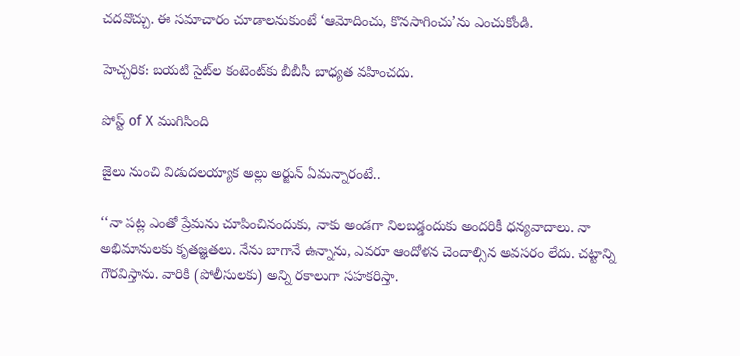చదవొచ్చు. ఈ సమాచారం చూడాలనుకుంటే ‘ఆమోదించు, కొనసాగించు’ను ఎంచుకోండి.

హెచ్చరిక: బయటి సైట్‌ల కంటెంట్‌కు బీబీసీ బాధ్యత వహించదు.

పోస్ట్ of X ముగిసింది

జైలు నుంచి విడుదలయ్యాక అల్లు అర్జున్ ఏమన్నారంటే..

‘‘నా పట్ల ఎంతో ప్రేమను చూపించినందుకు, నాకు అండగా నిలబడ్డందుకు అందరికీ ధన్యవాదాలు. నా అభిమానులకు కృతజ్ఞతలు. నేను బాగానే ఉన్నాను, ఎవరూ ఆందోళన చెందాల్సిన అవసరం లేదు. చట్టాన్ని గౌరవిస్తాను. వారికి (పోలీసులకు) అన్ని రకాలుగా సహకరిస్తా.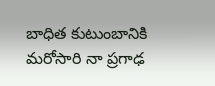బాధిత కుటుంబానికి మరోసారి నా ప్రగాఢ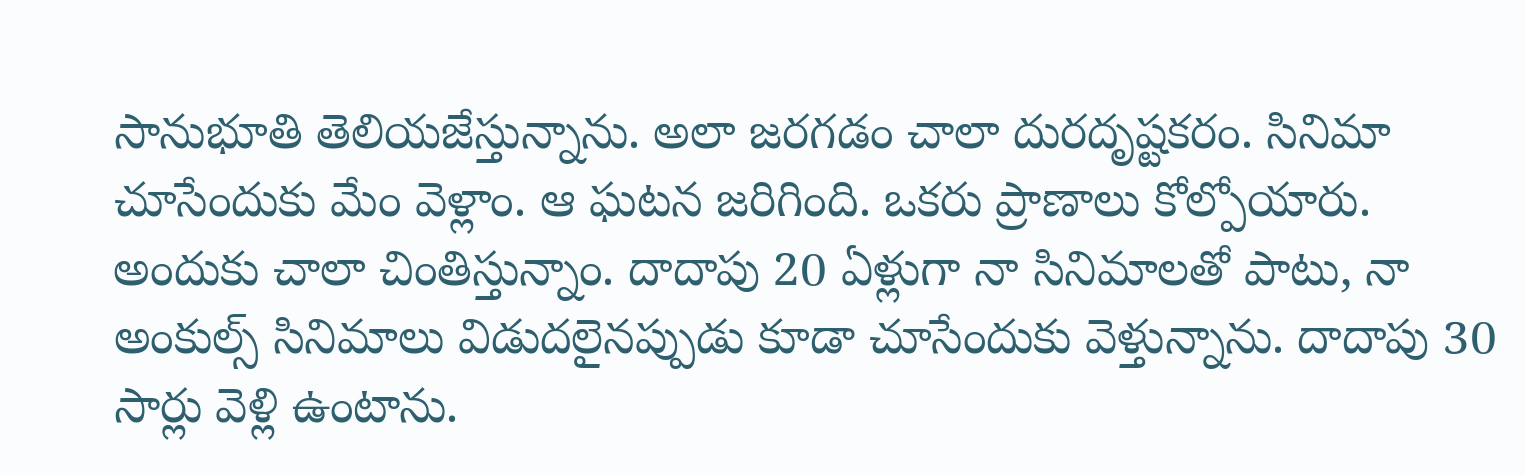సానుభూతి తెలియజేస్తున్నాను. అలా జరగడం చాలా దురదృష్టకరం. సినిమా చూసేందుకు మేం వెళ్లాం. ఆ ఘటన జరిగింది. ఒకరు ప్రాణాలు కోల్పోయారు. అందుకు చాలా చింతిస్తున్నాం. దాదాపు 20 ఏళ్లుగా నా సినిమాలతో పాటు, నా అంకుల్స్ సినిమాలు విడుదలైనప్పుడు కూడా చూసేందుకు వెళ్తున్నాను. దాదాపు 30 సార్లు వెళ్లి ఉంటాను.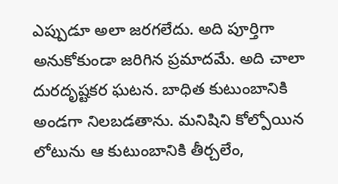ఎప్పుడూ అలా జరగలేదు. అది పూర్తిగా అనుకోకుండా జరిగిన ప్రమాదమే. అది చాలా దురదృష్టకర ఘటన. బాధిత కుటుంబానికి అండగా నిలబడతాను. మనిషిని కోల్పోయిన లోటును ఆ కుటుంబానికి తీర్చలేం,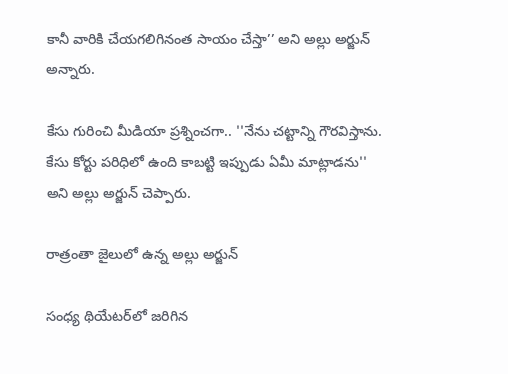కానీ వారికి చేయగలిగినంత సాయం చేస్తా’’ అని అల్లు అర్జున్ అన్నారు.

కేసు గురించి మీడియా ప్రశ్నించగా.. ''నేను చట్టాన్ని గౌరవిస్తాను. కేసు కోర్టు పరిధిలో ఉంది కాబట్టి ఇప్పుడు ఏమీ మాట్లాడను'' అని అల్లు అర్జున్ చెప్పారు.

రాత్రంతా జైలులో ఉన్న అల్లు అర్జున్

సంధ్య థియేటర్‌లో జరిగిన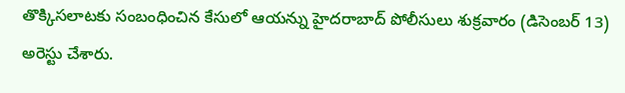తొక్కిసలాటకు సంబంధించిన కేసులో ఆయన్ను హైదరాబాద్‌ పోలీసులు శుక్రవారం (డిసెంబర్ 13) అరెస్టు చేశారు.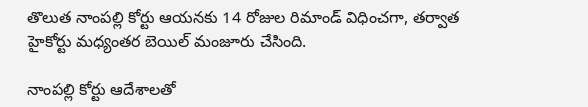తొలుత నాంపల్లి కోర్టు ఆయనకు 14 రోజుల రిమాండ్ విధించగా, తర్వాత హైకోర్టు మధ్యంతర బెయిల్ మంజూరు చేసింది.

నాంపల్లి కోర్టు ఆదేశాలతో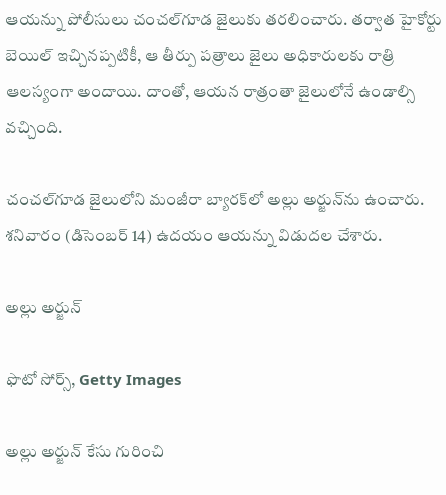ఆయన్ను పోలీసులు చంచల్‌గూడ జైలుకు తరలించారు. తర్వాత హైకోర్టు బెయిల్ ఇచ్చినప్పటికీ, ఆ తీర్పు పత్రాలు జైలు అధికారులకు రాత్రి ఆలస్యంగా అందాయి. దాంతో, ఆయన రాత్రంతా జైలులోనే ఉండాల్సి వచ్చింది.

చంచల్‌గూడ జైలులోని మంజీరా బ్యారక్‌లో అల్లు అర్జున్‌ను ఉంచారు. శనివారం (డిసెంబర్ 14) ఉదయం ఆయన్ను విడుదల చేశారు.

అల్లు అర్జున్

ఫొటో సోర్స్, Getty Images

అల్లు అర్జున్‌ కేసు గురించి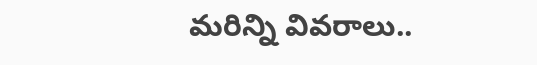మరిన్ని వివరాలు..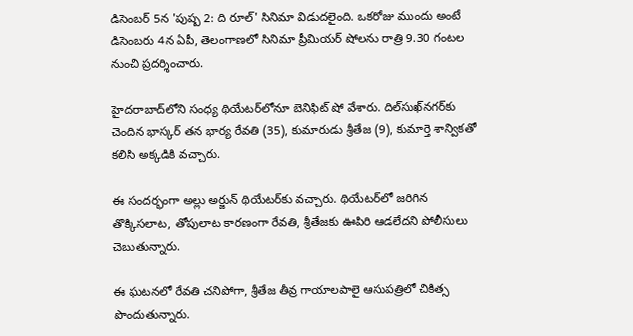డిసెంబర్ 5న 'పుష్ప 2: ది రూల్' సినిమా విడుదలైంది. ఒకరోజు ముందు అంటే డిసెంబరు 4న ఏపీ, తెలంగాణలో సినిమా ప్రీమియర్ షోలను రాత్రి 9.30 గంటల నుంచి ప్రదర్శించారు.

హైదరాబాద్‌లోని సంధ్య థియేటర్‌లోనూ బెనిఫిట్ షో వేశారు. దిల్‌సుఖ్‌నగర్‌కు చెందిన భాస్కర్ తన భార్య రేవతి (35), కుమారుడు శ్రీతేజ (9), కుమార్తె శాన్వికతో కలిసి అక్కడికి వచ్చారు.

ఈ సందర్భంగా అల్లు అర్జున్ థియేటర్‌కు వచ్చారు. థియేటర్‌లో జరిగిన తొక్కిసలాట, తోపులాట కారణంగా రేవతి, శ్రీతేజకు ఊపిరి ఆడలేదని పోలీసులు చెబుతున్నారు.

ఈ ఘటనలో రేవతి చనిపోగా, శ్రీతేజ తీవ్ర గాయాలపాలై ఆసుపత్రిలో చికిత్స పొందుతున్నారు.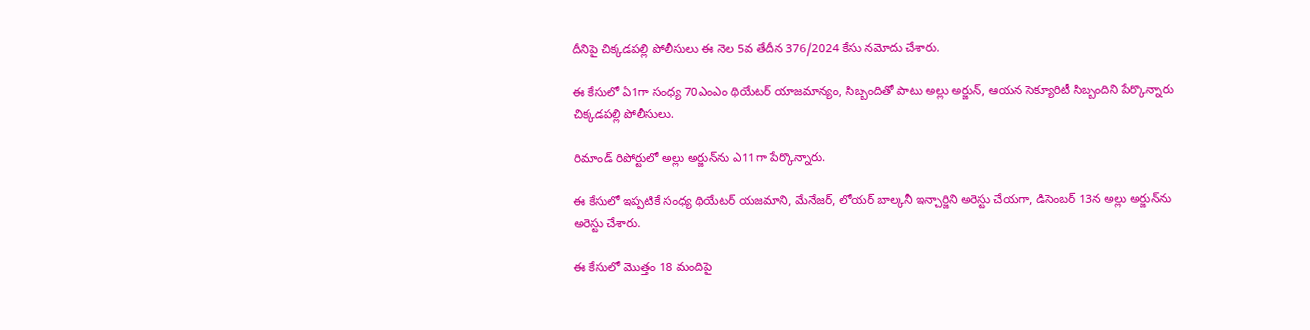దీనిపై చిక్కడపల్లి పోలీసులు ఈ నెల 5వ తేదీన 376/2024 కేసు నమోదు చేశారు.

ఈ కేసులో ఏ1గా సంధ్య 70ఎంఎం థియేటర్ యాజమాన్యం, సిబ్బందితో పాటు అల్లు అర్జున్, ఆయన సెక్యూరిటీ సిబ్బందిని పేర్కొన్నారు చిక్కడపల్లి పోలీసులు.

రిమాండ్ రిపోర్టులో అల్లు అర్జున్‌ను ఎ11గా పేర్కొన్నారు.

ఈ కేసులో ఇప్పటికే సంధ్య థియేటర్ యజమాని, మేనేజర్, లోయర్ బాల్కనీ ఇన్చార్జిని అరెస్టు చేయగా, డిసెంబర్ 13న అల్లు అర్జున్‌ను అరెస్టు చేశారు.

ఈ కేసులో మొత్తం 18 మందిపై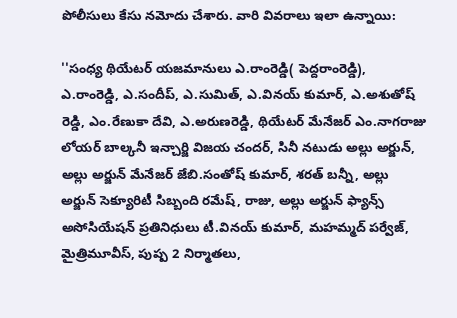పోలీసులు కేసు నమోదు చేశారు. వారి వివరాలు ఇలా ఉన్నాయి:

''సంధ్య థియేటర్ యజమానులు ఎ.రాంరెడ్డి( పెద్దరాంరెడ్డి), ఎ.రాంరెడ్డి, ఎ.సందీప్, ఎ.సుమిత్, ఎ.వినయ్ కుమార్, ఎ.అశుతోష్ రెడ్డి, ఎం.రేణుకా దేవి, ఎ.అరుణరెడ్డి, థియేటర్ మేనేజర్ ఎం.నాగరాజు లోయర్ బాల్కనీ ఇన్చార్జి విజయ చందర్, సినీ నటుడు అల్లు అర్జున్, అల్లు అర్జున్ మేనేజర్ జేబి.సంతోష్ కుమార్, శరత్ బన్నీ, అల్లు అర్జున్ సెక్యూరిటీ సిబ్బంది రమేష్, రాజు, అల్లు అర్జున్ ఫ్యాన్స్ అసోసియేషన్ ప్రతినిధులు టీ.వినయ్ కుమార్, మహమ్మద్ పర్వేజ్, మైత్రిమూవీస్, పుష్ప 2 నిర్మాతలు,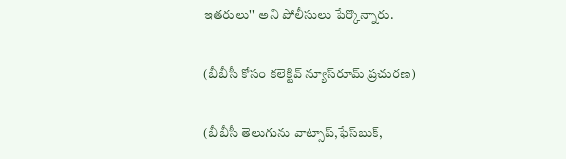ఇతరులు'' అని పోలీసులు పేర్కొన్నారు.

(బీబీసీ కోసం కలెక్టివ్ న్యూస్‌రూమ్ ప్రచురణ)

(బీబీసీ తెలుగును వాట్సాప్‌,ఫేస్‌బుక్,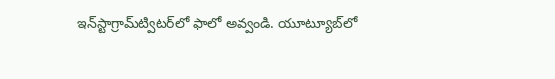ఇన్‌స్టాగ్రామ్‌ట్విటర్‌లో ఫాలో అవ్వండి. యూట్యూబ్‌లో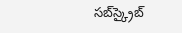సబ్‌స్క్రైబ్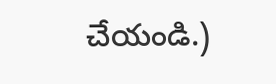చేయండి.)